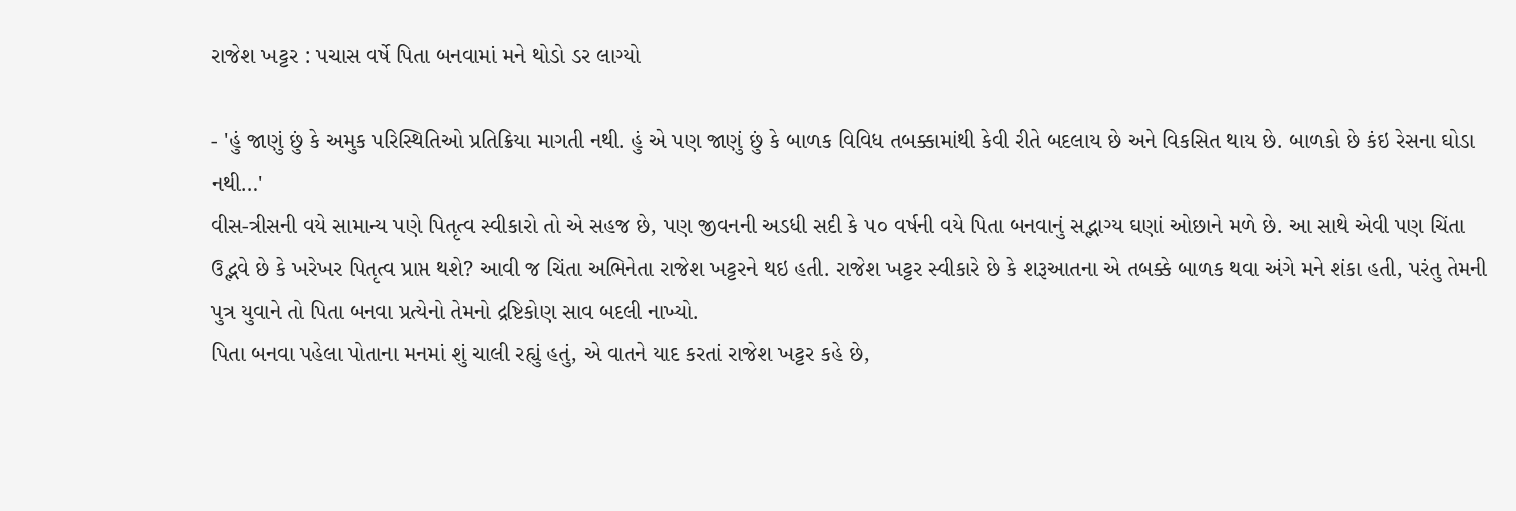રાજેશ ખટ્ટર : પચાસ વર્ષે પિતા બનવામાં મને થોડો ડર લાગ્યો

- 'હું જાણું છું કે અમુક પરિસ્થિતિઓ પ્રતિક્રિયા માગતી નથી. હું એ પણ જાણું છું કે બાળક વિવિધ તબક્કામાંથી કેવી રીતે બદલાય છે અને વિકસિત થાય છે. બાળકો છે કંઇ રેસના ઘોડા નથી…'
વીસ-ત્રીસની વયે સામાન્ય પણે પિતૃત્વ સ્વીકારો તો એ સહજ છે, પણ જીવનની અડધી સદી કે ૫૦ વર્ષની વયે પિતા બનવાનું સદ્ભાગ્ય ઘણાં ઓછાને મળે છે. આ સાથે એવી પણ ચિંતા ઉદ્ભવે છે કે ખરેખર પિતૃત્વ પ્રાપ્ત થશે? આવી જ ચિંતા અભિનેતા રાજેશ ખટ્ટરને થઇ હતી. રાજેશ ખટ્ટર સ્વીકારે છે કે શરૂઆતના એ તબક્કે બાળક થવા અંગે મને શંકા હતી, પરંતુ તેમની પુત્ર યુવાને તો પિતા બનવા પ્રત્યેનો તેમનો દ્રષ્ટિકોણ સાવ બદલી નાખ્યો.
પિતા બનવા પહેલા પોતાના મનમાં શું ચાલી રહ્યું હતું, એ વાતને યાદ કરતાં રાજેશ ખટ્ટર કહે છે,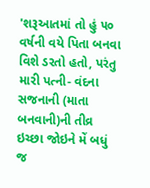'શરૂઆતમાં તો હું ૫૦ વર્ષની વયે પિતા બનવા વિશે ડરતો હતો, પરંતુ મારી પત્ની- વંદના સજનાની (માતા બનવાની)ની તીવ્ર ઇચ્છા જોઇને મેં બધું જ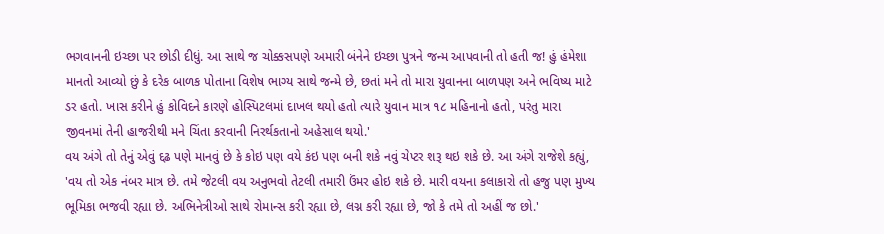ભગવાનની ઇચ્છા પર છોડી દીધું. આ સાથે જ ચોક્કસપણે અમારી બંનેને ઇચ્છા પુત્રને જન્મ આપવાની તો હતી જ! હું હંમેશા માનતો આવ્યો છું કે દરેક બાળક પોતાના વિશેષ ભાગ્ય સાથે જન્મે છે, છતાં મને તો મારા યુવાનના બાળપણ અને ભવિષ્ય માટે ડર હતો. ખાસ કરીને હું કોવિદને કારણે હોસ્પિટલમાં દાખલ થયો હતો ત્યારે યુવાન માત્ર ૧૮ મહિનાનો હતો, પરંતુ મારા જીવનમાં તેની હાજરીથી મને ચિંતા કરવાની નિરર્થકતાનો અહેસાલ થયો.'
વય અંગે તો તેનું એવું દ્દઢ પણે માનવું છે કે કોઇ પણ વયે કંઇ પણ બની શકે નવું ચેપ્ટર શરૂ થઇ શકે છે. આ અંગે રાજેશે કહ્યું, 'વય તો એક નંબર માત્ર છે. તમે જેટલી વય અનુભવો તેટલી તમારી ઉંમર હોઇ શકે છે. મારી વયના કલાકારો તો હજુ પણ મુખ્ય ભૂમિકા ભજવી રહ્યા છે. અભિનેત્રીઓ સાથે રોમાન્સ કરી રહ્યા છે, લગ્ન કરી રહ્યા છે, જો કે તમે તો અહીં જ છો.'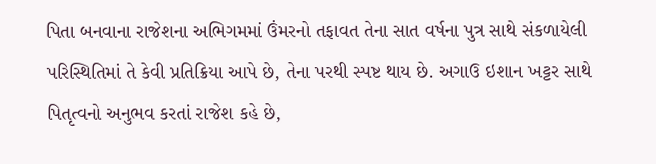પિતા બનવાના રાજેશના અભિગમમાં ઉંમરનો તફાવત તેના સાત વર્ષના પુત્ર સાથે સંકળાયેલી પરિસ્થિતિમાં તે કેવી પ્રતિક્રિયા આપે છે, તેના પરથી સ્પષ્ટ થાય છે. અગાઉ ઇશાન ખટ્ટર સાથે પિતૃત્વનો અનુભવ કરતાં રાજેશ કહે છે,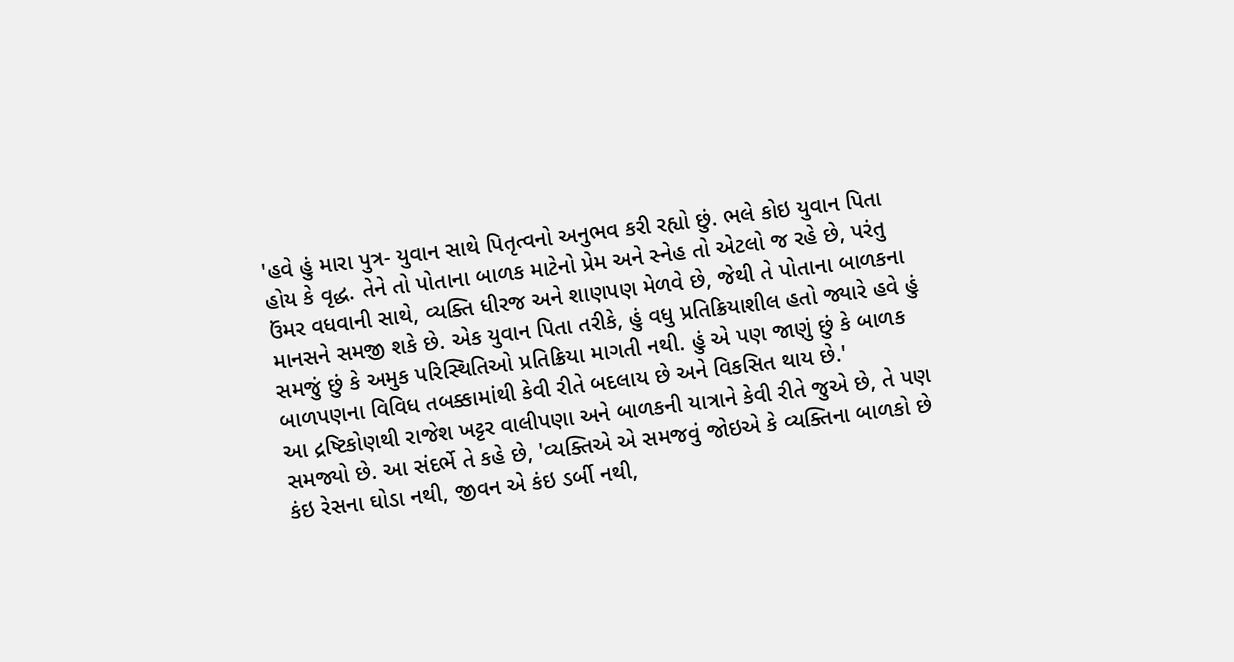'હવે હું મારા પુત્ર- યુવાન સાથે પિતૃત્વનો અનુભવ કરી રહ્યો છું. ભલે કોઇ યુવાન પિતા હોય કે વૃદ્ધ. તેને તો પોતાના બાળક માટેનો પ્રેમ અને સ્નેહ તો એટલો જ રહે છે, પરંતુ ઉંમર વધવાની સાથે, વ્યક્તિ ધીરજ અને શાણપણ મેળવે છે, જેથી તે પોતાના બાળકના માનસને સમજી શકે છે. એક યુવાન પિતા તરીકે, હું વધુ પ્રતિક્રિયાશીલ હતો જ્યારે હવે હું સમજું છું કે અમુક પરિસ્થિતિઓ પ્રતિક્રિયા માગતી નથી. હું એ પણ જાણું છું કે બાળક બાળપણના વિવિધ તબક્કામાંથી કેવી રીતે બદલાય છે અને વિકસિત થાય છે.'
આ દ્રષ્ટિકોણથી રાજેશ ખટ્ટર વાલીપણા અને બાળકની યાત્રાને કેવી રીતે જુએ છે, તે પણ સમજ્યો છે. આ સંદર્ભે તે કહે છે, 'વ્યક્તિએ એ સમજવું જોઇએ કે વ્યક્તિના બાળકો છે કંઇ રેસના ઘોડા નથી, જીવન એ કંઇ ડર્બી નથી,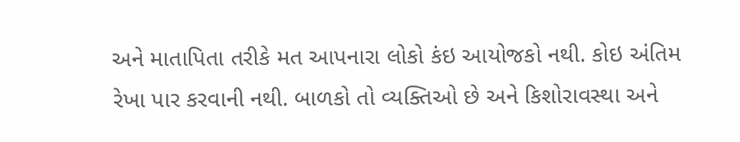અને માતાપિતા તરીકે મત આપનારા લોકો કંઇ આયોજકો નથી. કોઇ અંતિમ રેખા પાર કરવાની નથી. બાળકો તો વ્યક્તિઓ છે અને કિશોરાવસ્થા અને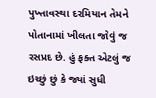પુખ્તાવસ્થા દરમિયાન તેમને પોતાનામાં ખીલતા જોવું જ રસપ્રદ છે. હું ફક્ત એટલું જ ઇચ્છું છું કે જ્યાં સુધી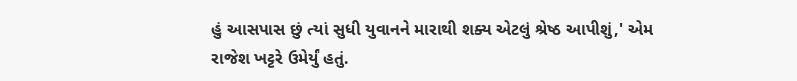હું આસપાસ છું ત્યાં સુધી યુવાનને મારાથી શક્ય એટલું શ્રેષ્ઠ આપીશું,' એમ રાજેશ ખટ્ટરે ઉમેર્યું હતું.